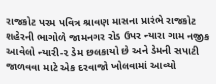રાજકોટ પરમ પવિત્ર શ્રાવણ માસના પ્રારંભે રાજકોટ શહેરની ભાગોળે જામનગર રોડ ઉપર ન્યારા ગામ નજીક આવેલો ન્યારી-૨ ડેમ છલકાયો છે અને ડેમની સપાટી જાળવવા માટે એક દરવાજો ખોલવામાં આવ્યો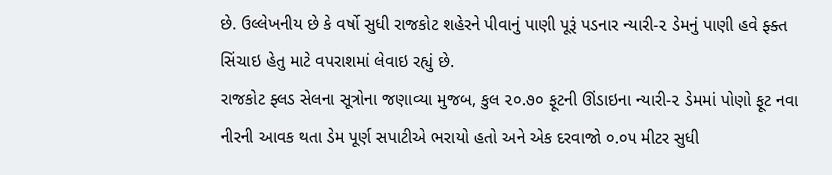છે. ઉલ્લેખનીય છે કે વર્ષો સુધી રાજકોટ શહેરને પીવાનું પાણી પૂરૂં પડનાર ન્યારી-૨ ડેમનું પાણી હવે ફ્ક્ત સિંચાઇ હેતુ માટે વપરાશમાં લેવાઇ રહ્યું છે.
રાજકોટ ફ્લડ સેલના સૂત્રોના જણાવ્યા મુજબ, કુલ ૨૦.૭૦ ફૂટની ઊંડાઇના ન્યારી-૨ ડેમમાં પોણો ફૂટ નવા નીરની આવક થતા ડેમ પૂર્ણ સપાટીએ ભરાયો હતો અને એક દરવાજો ૦.૦૫ મીટર સુધી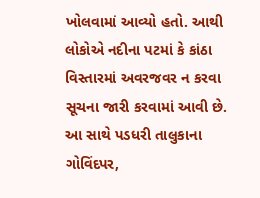ખોલવામાં આવ્યો હતો. આથી લોકોએ નદીના પટમાં કે કાંઠા વિસ્તારમાં અવરજવર ન કરવા સૂચના જારી કરવામાં આવી છે. આ સાથે પડધરી તાલુકાના ગોવિંદપર,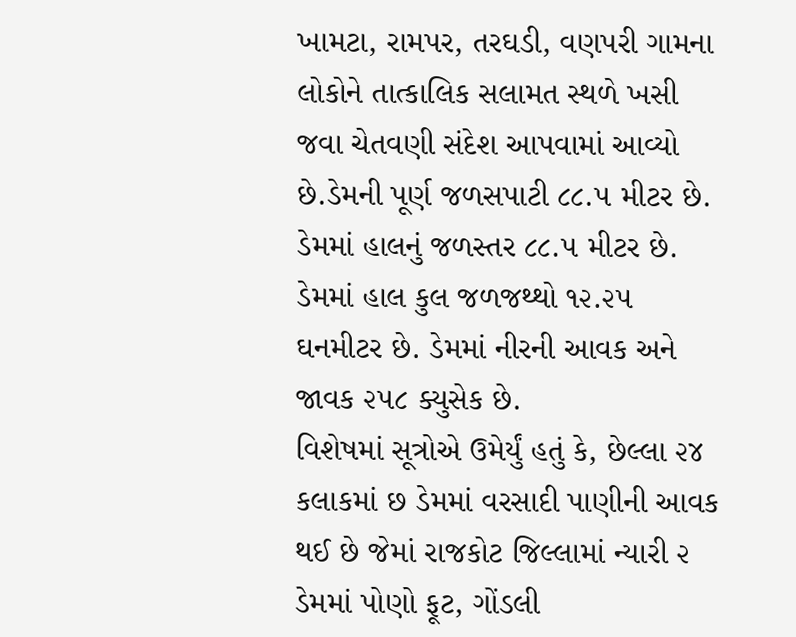ખામટા, રામપર, તરઘડી, વણપરી ગામના લોકોને તાત્કાલિક સલામત સ્થળે ખસી જવા ચેતવણી સંદેશ આપવામાં આવ્યો છે.ડેમની પૂર્ણ જળસપાટી ૮૮.૫ મીટર છે. ડેમમાં હાલનું જળસ્તર ૮૮.૫ મીટર છે. ડેમમાં હાલ કુલ જળજથ્થો ૧૨.૨૫ ઘનમીટર છે. ડેમમાં નીરની આવક અને જાવક ૨૫૮ ક્યુસેક છે.
વિશેષમાં સૂત્રોએ ઉમેર્યું હતું કે, છેલ્લા ૨૪ કલાકમાં છ ડેમમાં વરસાદી પાણીની આવક થઈ છે જેમાં રાજકોટ જિલ્લામાં ન્યારી ૨ ડેમમાં પોણો ફૂટ, ગોંડલી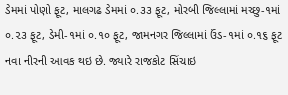ડેમમાં પોણો ફૂટ, માલગઢ ડેમમાં ૦.૩૩ ફૂટ, મોરબી જિલ્લામાં મચ્છુ-૧માં ૦.૨૩ ફૂટ, ડેમી-૧માં ૦.૧૦ ફૂટ, જામનગર જિલ્લામાં ઉંડ-૧માં ૦.૧૬ ફૂટ નવા નીરની આવક થઇ છે. જ્યારે રાજકોટ સિંચાઇ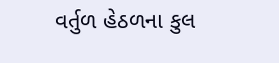વર્તુળ હેઠળના કુલ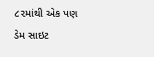૮૨માંથી એક પણ ડેમ સાઇટ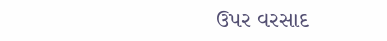ઉપર વરસાદ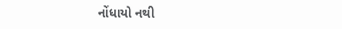નોંધાયો નથી